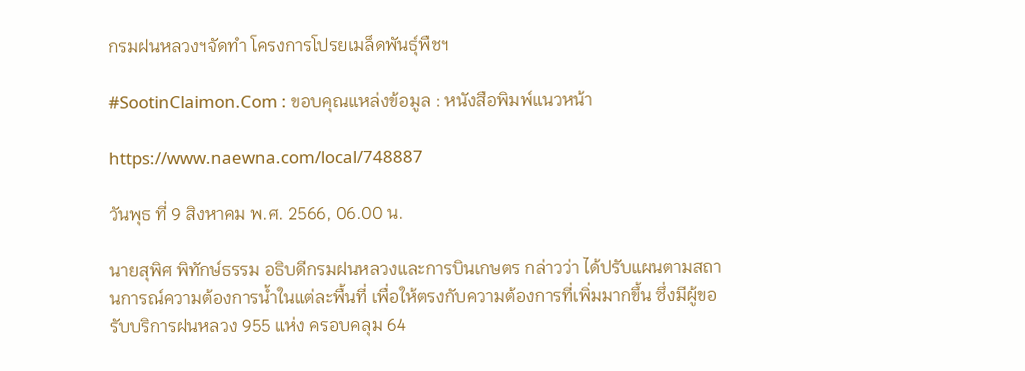กรมฝนหลวงฯจัดทำ โครงการโปรยเมล็ดพันธุ์พืชฯ

#SootinClaimon.Com : ขอบคุณแหล่งข้อมูล : หนังสือพิมพ์แนวหน้า

https://www.naewna.com/local/748887

วันพุธ ที่ 9 สิงหาคม พ.ศ. 2566, 06.00 น.

นายสุพิศ พิทักษ์ธรรม อธิบดีกรมฝนหลวงและการบินเกษตร กล่าวว่า ได้ปรับแผนตามสถานการณ์ความต้องการน้ำในแต่ละพื้นที่ เพื่อให้ตรงกับความต้องการที่เพิ่มมากขึ้น ซึ่งมีผู้ขอรับบริการฝนหลวง 955 แห่ง ครอบคลุม 64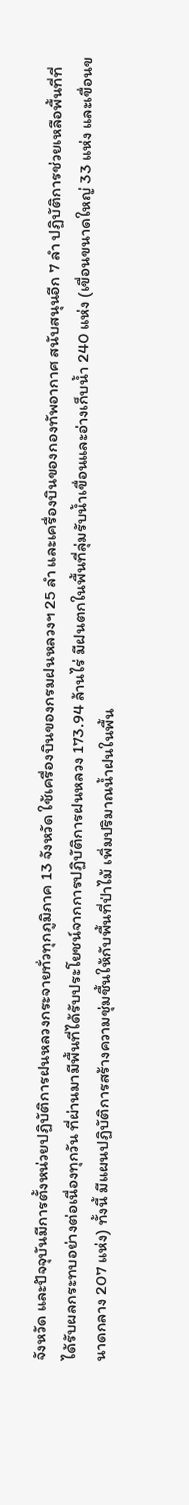จังหวัด และปัจจุบันมีการตั้งหน่วยปฏิบัติการฝนหลวงกระจายทั่วทุกภูมิภาค 13 จังหวัด ใช้เครื่องบินของกรมฝนหลวงฯ 25 ลำ และเครื่องบินของกองทัพอากาศ สนับสนุนอีก 7 ลำ ปฏิบัติการช่วยเหลือพื้นที่ที่ได้รับผลกระทบอย่างต่อเนื่องทุกวัน ที่ผ่านมามีพื้นที่ได้รับประโยชน์จากการปฏิบัติการฝนหลวง 173.94 ล้านไร่ มีฝนตกในพื้นที่ลุ่มรับน้ำเขื่อนและอ่างเก็บน้ำ 240 แห่ง (เขื่อนขนาดใหญ่ 33 แห่ง และเขื่อนขนาดกลาง 207 แห่ง) ทั้งนี้ มีแผนปฏิบัติการสร้างความชุ่มชื้นให้กับพื้นที่ป่าไม้ เพิ่มปริมาณน้ำฝนในพื้น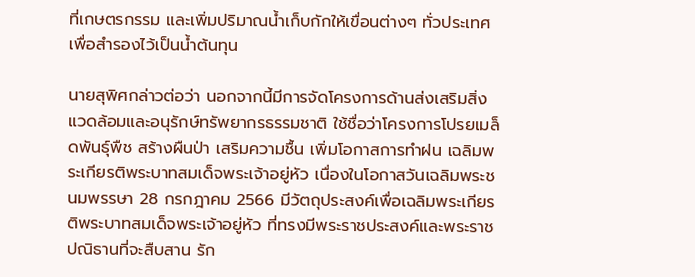ที่เกษตรกรรม และเพิ่มปริมาณน้ำเก็บกักให้เขื่อนต่างๆ ทั่วประเทศ เพื่อสำรองไว้เป็นน้ำต้นทุน

นายสุพิศกล่าวต่อว่า นอกจากนี้มีการจัดโครงการด้านส่งเสริมสิ่งแวดล้อมและอนุรักษ์ทรัพยากรธรรมชาติ ใช้ชื่อว่าโครงการโปรยเมล็ดพันธุ์พืช สร้างผืนป่า เสริมความชื้น เพิ่มโอกาสการทำฝน เฉลิมพระเกียรติพระบาทสมเด็จพระเจ้าอยู่หัว เนื่องในโอกาสวันเฉลิมพระชนมพรรษา 28 กรกฎาคม 2566 มีวัตถุประสงค์เพื่อเฉลิมพระเกียรติพระบาทสมเด็จพระเจ้าอยู่หัว ที่ทรงมีพระราชประสงค์และพระราชปณิธานที่จะสืบสาน รัก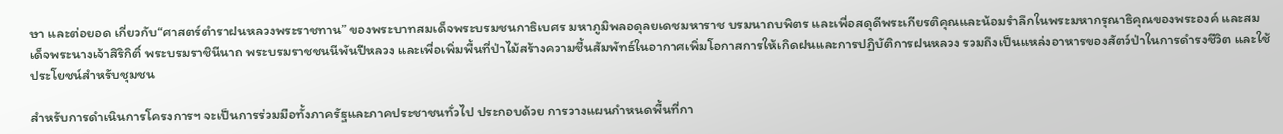ษา และต่อยอด เกี่ยวกับ“ศาสตร์ตำราฝนหลวงพระราชทาน” ของพระบาทสมเด็จพระบรมชนกาธิเบศร มหาภูมิพลอดุลยเดชมหาราช บรมนาถบพิตร และเพื่อสดุดีพระเกียรติคุณและน้อมรำลึกในพระมหากรุณาธิคุณของพระองค์ และสมเด็จพระนางเจ้าสิริกิติ์ พระบรมราชินีนาถ พระบรมราชชนนีพันปีหลวง และเพื่อเพิ่มพื้นที่ป่าไม้สร้างความชื้นสัมพัทธ์ในอากาศเพิ่มโอกาสการให้เกิดฝนและการปฏิบัติการฝนหลวง รวมถึงเป็นแหล่งอาหารของสัตว์ป่าในการดำรงชีวิต และใช้ประโยชน์สำหรับชุมชน

สำหรับการดำเนินการโครงการฯ จะเป็นการร่วมมือทั้งภาครัฐและภาคประชาชนทั่วไป ประกอบด้วย การวางแผนกำหนดพื้นที่กา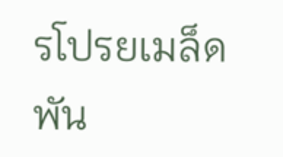รโปรยเมล็ดพัน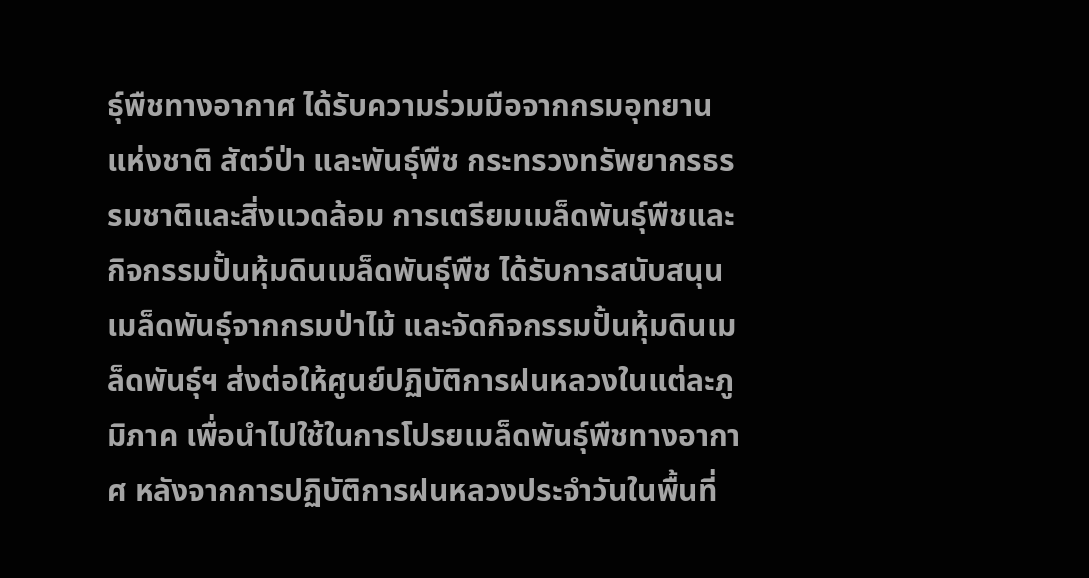ธุ์พืชทางอากาศ ได้รับความร่วมมือจากกรมอุทยานแห่งชาติ สัตว์ป่า และพันธุ์พืช กระทรวงทรัพยากรธรรมชาติและสิ่งแวดล้อม การเตรียมเมล็ดพันธุ์พืชและกิจกรรมปั้นหุ้มดินเมล็ดพันธุ์พืช ได้รับการสนับสนุนเมล็ดพันธุ์จากกรมป่าไม้ และจัดกิจกรรมปั้นหุ้มดินเมล็ดพันธุ์ฯ ส่งต่อให้ศูนย์ปฏิบัติการฝนหลวงในแต่ละภูมิภาค เพื่อนำไปใช้ในการโปรยเมล็ดพันธุ์พืชทางอากาศ หลังจากการปฏิบัติการฝนหลวงประจำวันในพื้นที่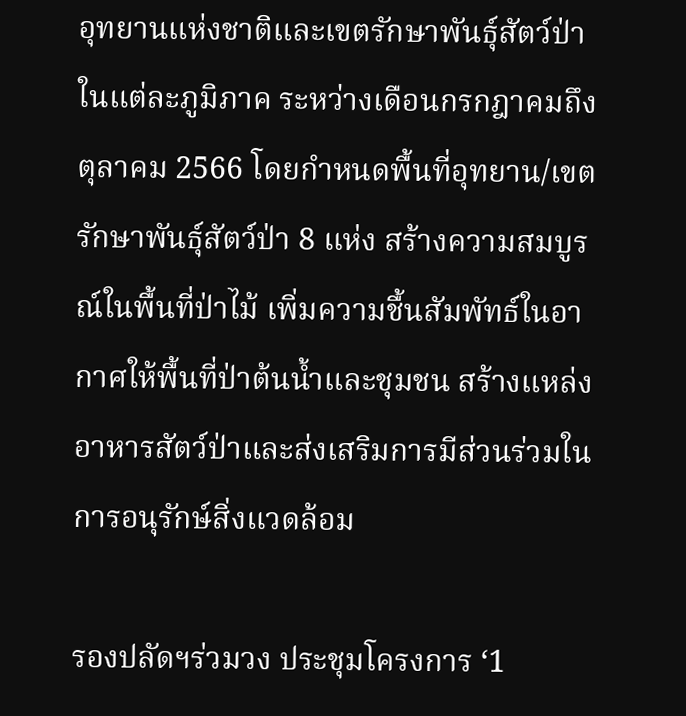อุทยานแห่งชาติและเขตรักษาพันธุ์สัตว์ป่าในแต่ละภูมิภาค ระหว่างเดือนกรกฎาคมถึงตุลาคม 2566 โดยกำหนดพื้นที่อุทยาน/เขตรักษาพันธุ์สัตว์ป่า 8 แห่ง สร้างความสมบูรณ์ในพื้นที่ป่าไม้ เพิ่มความชื้นสัมพัทธ์ในอากาศให้พื้นที่ป่าต้นน้ำและชุมชน สร้างแหล่งอาหารสัตว์ป่าและส่งเสริมการมีส่วนร่วมในการอนุรักษ์สิ่งแวดล้อม

รองปลัดฯร่วมวง ประชุมโครงการ ‘1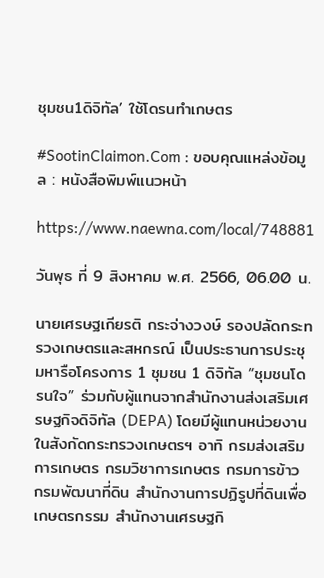ชุมชน1ดิจิทัล’ ใช้โดรนทำเกษตร

#SootinClaimon.Com : ขอบคุณแหล่งข้อมูล : หนังสือพิมพ์แนวหน้า

https://www.naewna.com/local/748881

วันพุธ ที่ 9 สิงหาคม พ.ศ. 2566, 06.00 น.

นายเศรษฐเกียรติ กระจ่างวงษ์ รองปลัดกระทรวงเกษตรและสหกรณ์ เป็นประธานการประชุมหารือโครงการ 1 ชุมชน 1 ดิจิทัล “ชุมชนโดรนใจ” ร่วมกับผู้แทนจากสำนักงานส่งเสริมเศรษฐกิจดิจิทัล (DEPA) โดยมีผู้แทนหน่วยงานในสังกัดกระทรวงเกษตรฯ อาทิ กรมส่งเสริมการเกษตร กรมวิชาการเกษตร กรมการข้าว กรมพัฒนาที่ดิน สำนักงานการปฏิรูปที่ดินเพื่อเกษตรกรรม สำนักงานเศรษฐกิ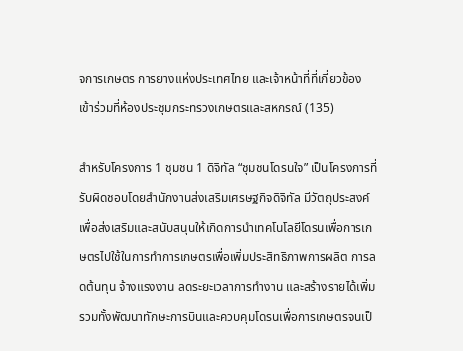จการเกษตร การยางแห่งประเทศไทย และเจ้าหน้าที่ที่เกี่ยวข้อง เข้าร่วมที่ห้องประชุมกระทรวงเกษตรและสหกรณ์ (135)

สำหรับโครงการ 1 ชุมชน 1 ดิจิทัล “ชุมชนโดรนใจ” เป็นโครงการที่รับผิดชอบโดยสำนักงานส่งเสริมเศรษฐกิจดิจิทัล มีวัตถุประสงค์เพื่อส่งเสริมและสนับสนุนให้เกิดการนำเทคโนโลยีโดรนเพื่อการเกษตรไปใช้ในการทำการเกษตรเพื่อเพิ่มประสิทธิภาพการผลิต การลดต้นทุน จ้างแรงงาน ลดระยะเวลาการทำงาน และสร้างรายได้เพิ่ม รวมทั้งพัฒนาทักษะการบินและควบคุมโดรนเพื่อการเกษตรจนเป็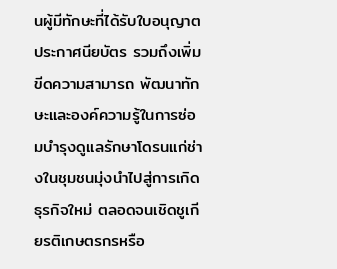นผู้มีทักษะที่ได้รับใบอนุญาตประกาศนียบัตร รวมถึงเพิ่มขีดความสามารถ พัฒนาทักษะและองค์ความรู้ในการซ่อมบำรุงดูแลรักษาโดรนแก่ช่างในชุมชนมุ่งนำไปสู่การเกิดธุรกิจใหม่ ตลอดจนเชิดชูเกียรติเกษตรกรหรือ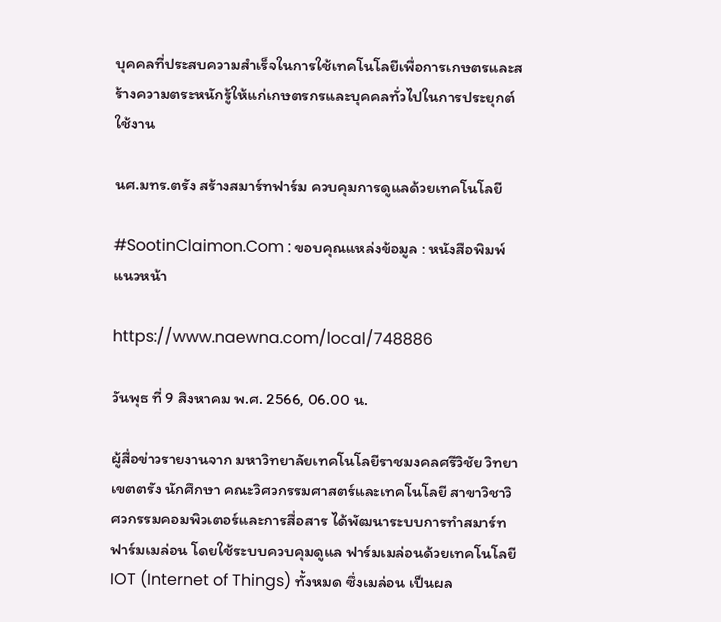บุคคลที่ประสบความสำเร็จในการใช้เทคโนโลยีเพื่อการเกษตรและสร้างความตระหนักรู้ให้แก่เกษตรกรและบุคคลทั่วไปในการประยุกต์ใช้งาน

นศ.มทร.ตรัง สร้างสมาร์ทฟาร์ม ควบคุมการดูแลด้วยเทคโนโลยี

#SootinClaimon.Com : ขอบคุณแหล่งข้อมูล : หนังสือพิมพ์แนวหน้า

https://www.naewna.com/local/748886

วันพุธ ที่ 9 สิงหาคม พ.ศ. 2566, 06.00 น.

ผู้สื่อข่าวรายงานจาก มหาวิทยาลัยเทคโนโลยีราชมงคลศรีวิชัย วิทยาเขตตรัง นักศึกษา คณะวิศวกรรมศาสตร์และเทคโนโลยี สาขาวิชาวิศวกรรมคอมพิวเตอร์และการสื่อสาร ได้พัฒนาระบบการทำสมาร์ทฟาร์มเมล่อน โดยใช้ระบบควบคุมดูแล ฟาร์มเมล่อนด้วยเทคโนโลยี IOT (Internet of Things) ทั้งหมด ซึ่งเมล่อน เป็นผล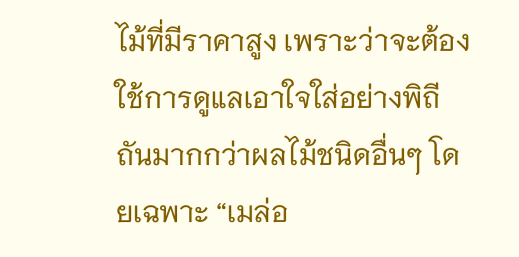ไม้ที่มีราคาสูง เพราะว่าจะต้องใช้การดูแลเอาใจใส่อย่างพิถีถันมากกว่าผลไม้ชนิดอื่นๆ โดยเฉพาะ “เมล่อ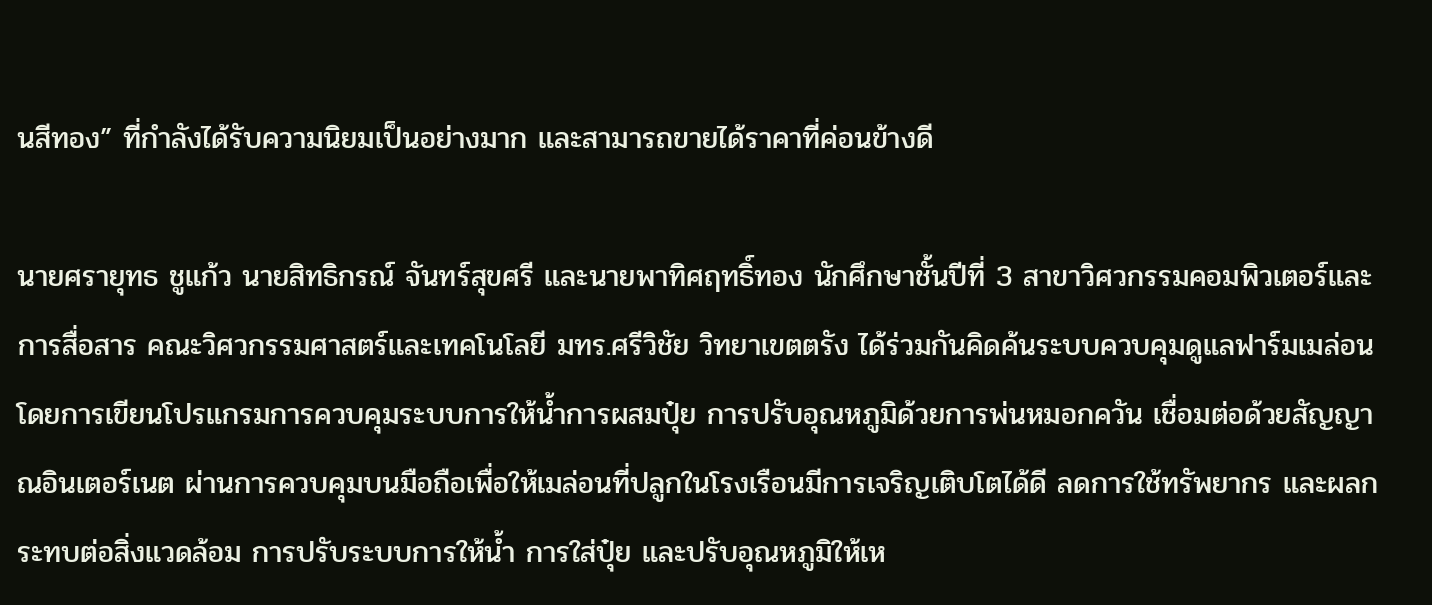นสีทอง” ที่กำลังได้รับความนิยมเป็นอย่างมาก และสามารถขายได้ราคาที่ค่อนข้างดี

นายศรายุทธ ชูแก้ว นายสิทธิกรณ์ จันทร์สุขศรี และนายพาทิศฤทธิ์ทอง นักศึกษาชั้นปีที่ 3 สาขาวิศวกรรมคอมพิวเตอร์และการสื่อสาร คณะวิศวกรรมศาสตร์และเทคโนโลยี มทร.ศรีวิชัย วิทยาเขตตรัง ได้ร่วมกันคิดค้นระบบควบคุมดูแลฟาร์มเมล่อน โดยการเขียนโปรแกรมการควบคุมระบบการให้น้ำการผสมปุ๋ย การปรับอุณหภูมิด้วยการพ่นหมอกควัน เชื่อมต่อด้วยสัญญาณอินเตอร์เนต ผ่านการควบคุมบนมือถือเพื่อให้เมล่อนที่ปลูกในโรงเรือนมีการเจริญเติบโตได้ดี ลดการใช้ทรัพยากร และผลกระทบต่อสิ่งแวดล้อม การปรับระบบการให้น้ำ การใส่ปุ๋ย และปรับอุณหภูมิให้เห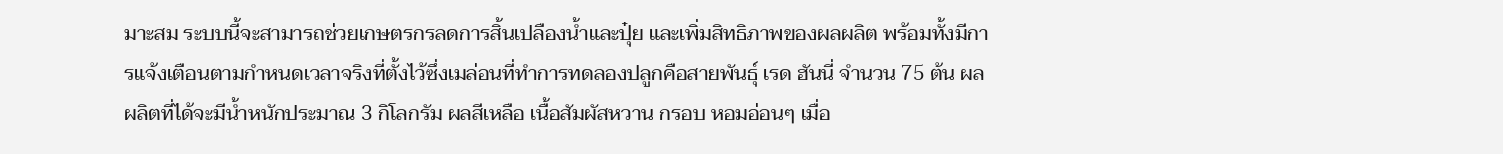มาะสม ระบบนี้จะสามารถช่วยเกษตรกรลดการสิ้นเปลืองน้ำและปุ๋ย และเพิ่มสิทธิภาพของผลผลิต พร้อมทั้งมีการแจ้งเตือนตามกำหนดเวลาจริงที่ตั้งไว้ซึ่งเมล่อนที่ทำการทดลองปลูกคือสายพันธุ์ เรด ฮันนี่ จำนวน 75 ต้น ผลผลิตที่ได้จะมีน้ำหนักประมาณ 3 กิโลกรัม ผลสีเหลือ เนื้อสัมผัสหวาน กรอบ หอมอ่อนๆ เมื่อ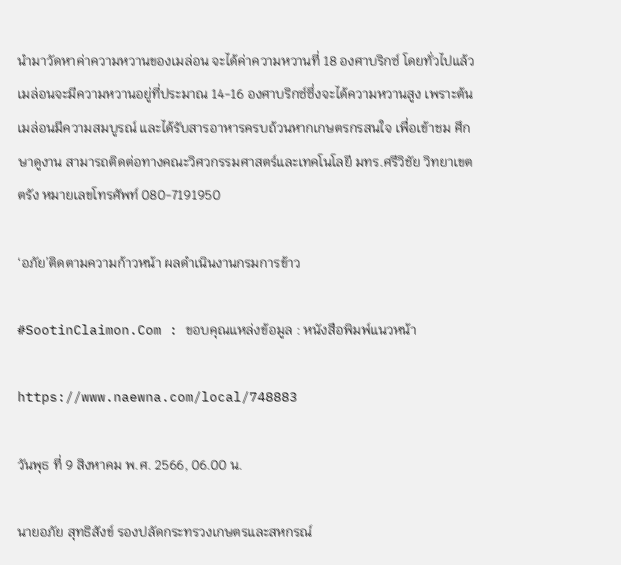นำมาวัดหาค่าความหวานของเมล่อน จะได้ค่าความหวานที่ 18 องศาบริกซ์ โดยทั่วไปแล้ว เมล่อนจะมีความหวานอยู่ที่ประมาณ 14-16 องศาบริกซ์ซึ่งจะได้ความหวานสูง เพราะต้นเมล่อนมีความสมบูรณ์ และได้รับสารอาหารครบถ้วนหากเกษตรกรสนใจ เพื่อเข้าชม ศึกษาดูงาน สามารถติดต่อทางคณะวิศวกรรมศาสตร์และเทคโนโลยี มทร.ศรีวิชัย วิทยาเขตตรัง หมายเลขโทรศัพท์ 080-7191950

‘อภัย’ติดตามความก้าวหน้า ผลดำเนินงานกรมการข้าว

#SootinClaimon.Com : ขอบคุณแหล่งข้อมูล : หนังสือพิมพ์แนวหน้า

https://www.naewna.com/local/748883

วันพุธ ที่ 9 สิงหาคม พ.ศ. 2566, 06.00 น.

นายอภัย สุทธิสังข์ รองปลัดกระทรวงเกษตรและสหกรณ์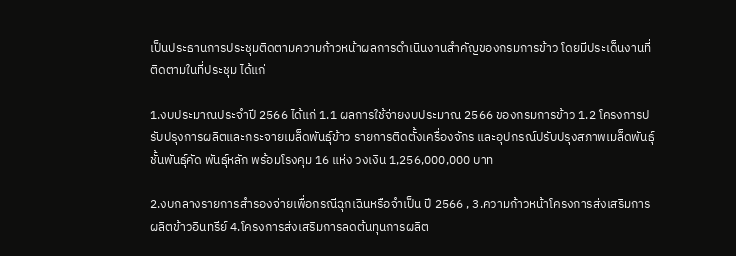เป็นประธานการประชุมติดตามความก้าวหน้าผลการดำเนินงานสำคัญของกรมการข้าว โดยมีประเด็นงานที่ติดตามในที่ประชุม ได้แก่

1.งบประมาณประจำปี 2566 ได้แก่ 1.1 ผลการใช้จ่ายงบประมาณ 2566 ของกรมการข้าว 1.2 โครงการปรับปรุงการผลิตและกระจายเมล็ดพันธุ์ข้าว รายการติดตั้งเครื่องจักร และอุปกรณ์ปรับปรุงสภาพเมล็ดพันธุ์ชั้นพันธุ์คัด พันธุ์หลัก พร้อมโรงคุม 16 แห่ง วงเงิน 1,256,000,000 บาท

2.งบกลางรายการสำรองจ่ายเพื่อกรณีฉุกเฉินหรือจำเป็น ปี 2566 , 3.ความก้าวหน้าโครงการส่งเสริมการผลิตข้าวอินทรีย์ 4.โครงการส่งเสริมการลดต้นทุนการผลิต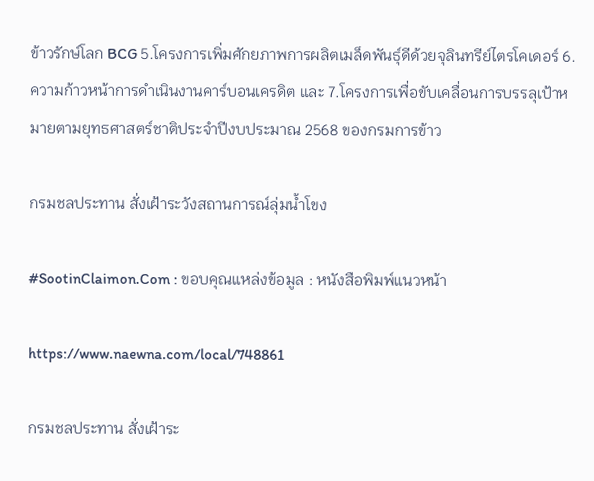ข้าวรักษ์โลก BCG 5.โครงการเพิ่มศักยภาพการผลิตเมล็ดพันธุ์ดีด้วยจุลินทรีย์ไตรโคเดอร์ 6.ความก้าวหน้าการดำเนินงานคาร์บอนเครดิต และ 7.โครงการเพื่อขับเคลื่อนการบรรลุเป้าหมายตามยุทธศาสตร์ชาติประจำปีงบประมาณ 2568 ของกรมการข้าว

กรมชลประทาน สั่งเฝ้าระวังสถานการณ์ลุ่มน้ำโขง

#SootinClaimon.Com : ขอบคุณแหล่งข้อมูล : หนังสือพิมพ์แนวหน้า

https://www.naewna.com/local/748861

กรมชลประทาน สั่งเฝ้าระ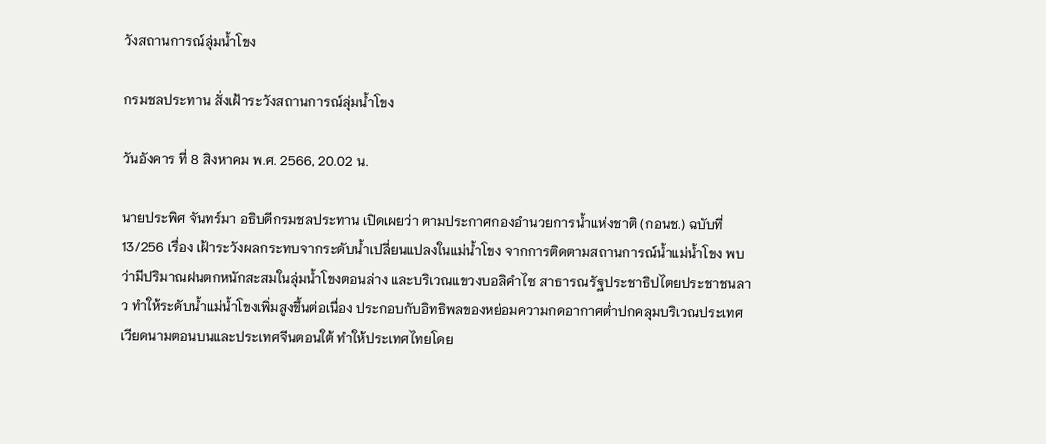วังสถานการณ์ลุ่มน้ำโขง

กรมชลประทาน สั่งเฝ้าระวังสถานการณ์ลุ่มน้ำโขง

วันอังคาร ที่ 8 สิงหาคม พ.ศ. 2566, 20.02 น.

นายประพิศ จันทร์มา อธิบดีกรมชลประทาน เปิดเผยว่า ตามประกาศกองอำนวยการน้ำแห่งชาติ (กอนช.) ฉบับที่ 13/256 เรื่อง เฝ้าระวังผลกระทบจากระดับน้ำเปลี่ยนแปลงในแม่น้ำโขง จากการติดตามสถานการณ์น้ำแม่น้ำโขง พบว่ามีปริมาณฝนตกหนักสะสมในลุ่มน้ำโขงตอนล่าง และบริเวณแขวงบอลิคำไซ สาธารณรัฐประชาธิปไตยประชาชนลาว ทำให้ระดับน้ำแม่น้ำโขงเพิ่มสูงขึ้นต่อเนื่อง ประกอบกับอิทธิพลของหย่อมความกดอากาศต่ำปกคลุมบริเวณประเทศเวียดนามตอนบนและประเทศจีนตอนใต้ ทำให้ประเทศไทยโดย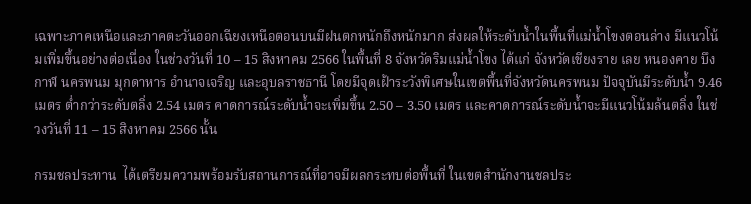เฉพาะภาคเหนือและภาคตะวันออกเฉียงเหนือตอนบนมีฝนตกหนักถึงหนักมาก ส่งผลให้ระดับน้ำในพื้นที่แม่น้ำโขงตอนล่าง มีแนวโน้มเพิ่มขึ้นอย่างต่อเนื่อง ในช่วงวันที่ 10 – 15 สิงหาคม 2566 ในพื้นที่ 8 จังหวัดริมแม่น้ำโขง ได้แก่ จังหวัดเชียงราย เลย หนองคาย บึงกาฬ นครพนม มุกดาหาร อำนาจเจริญ และอุบลราชธานี โดยมีจุดเฝ้าระวังพิเศษในเขตพื้นที่จังหวัดนครพนม ปัจจุบันมีระดับน้ำ 9.46 เมตร ต่ำกว่าระดับตลิ่ง 2.54 เมตร คาดการณ์ระดับน้ำจะเพิ่มขึ้น 2.50 – 3.50 เมตร และคาดการณ์ระดับน้ำจะมีแนวโน้มล้นตลิ่ง ในช่วงวันที่ 11 – 15 สิงหาคม 2566 นั้น

กรมชลประทาน  ได้เตรียมความพร้อมรับสถานการณ์ที่อาจมีผลกระทบต่อพื้นที่ ในเขตสำนักงานชลประ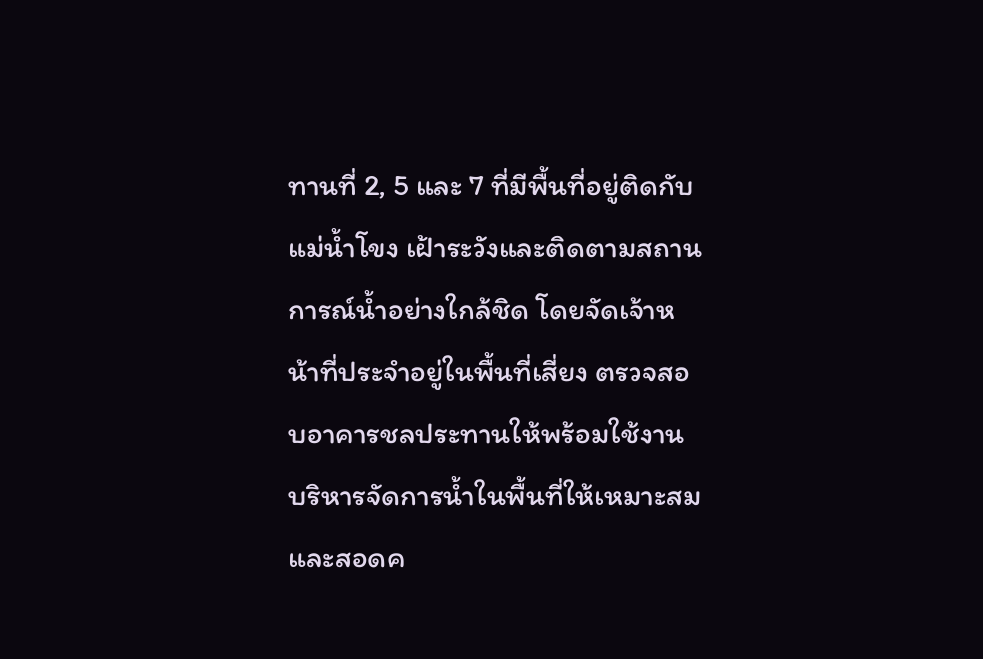ทานที่ 2, 5 และ 7 ที่มีพื้นที่อยู่ติดกับแม่น้ำโขง เฝ้าระวังและติดตามสถานการณ์น้ำอย่างใกล้ชิด โดยจัดเจ้าหน้าที่ประจำอยู่ในพื้นที่เสี่ยง ตรวจสอบอาคารชลประทานให้พร้อมใช้งาน บริหารจัดการน้ำในพื้นที่ให้เหมาะสมและสอดค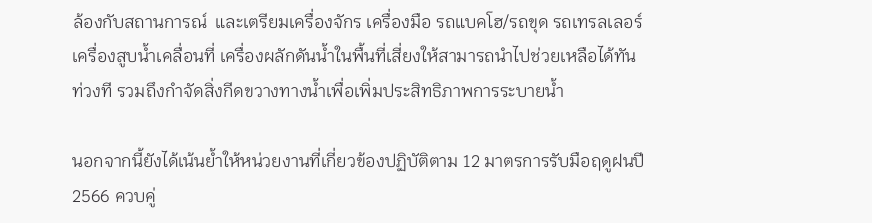ล้องกับสถานการณ์  และเตรียมเครื่องจักร เครื่องมือ รถแบคโฮ/รถขุด รถเทรลเลอร์ เครื่องสูบน้ำเคลื่อนที่ เครื่องผลักดันน้ำในพื้นที่เสี่ยงให้สามารถนำไปช่วยเหลือได้ทันท่วงที รวมถึงกำจัดสิ่งกีดขวางทางน้ำเพื่อเพิ่มประสิทธิภาพการระบายน้ำ

นอกจากนี้ยังได้เน้นย้ำให้หน่วยงานที่เกี่ยวข้องปฏิบัติตาม 12 มาตรการรับมือฤดูฝนปี 2566 ควบคู่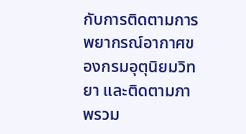กับการติดตามการพยากรณ์อากาศของกรมอุตุนิยมวิทยา และติดตามภาพรวม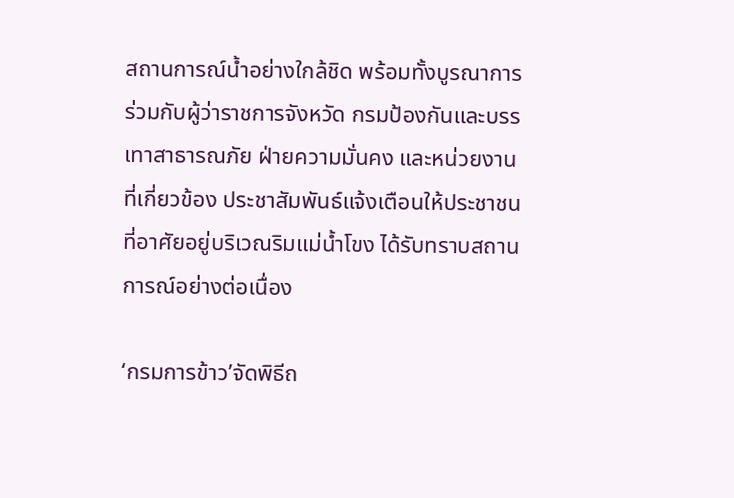สถานการณ์น้ำอย่างใกล้ชิด พร้อมทั้งบูรณาการร่วมกับผู้ว่าราชการจังหวัด กรมป้องกันและบรรเทาสาธารณภัย ฝ่ายความมั่นคง และหน่วยงานที่เกี่ยวข้อง ประชาสัมพันธ์แจ้งเตือนให้ประชาชนที่อาศัยอยู่บริเวณริมแม่น้ำโขง ได้รับทราบสถานการณ์อย่างต่อเนื่อง

‘กรมการข้าว’จัดพิธีถ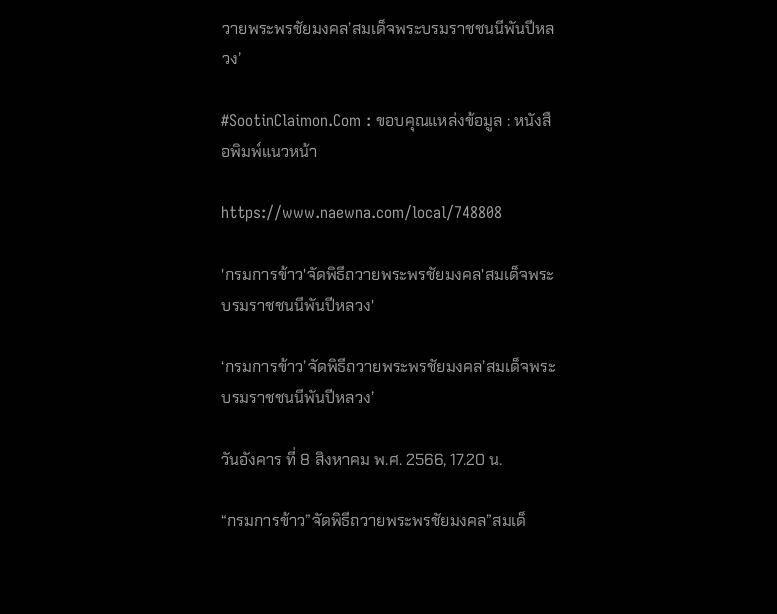วายพระพรชัยมงคล’สมเด็จพระบรมราชชนนีพันปีหลวง’

#SootinClaimon.Com : ขอบคุณแหล่งข้อมูล : หนังสือพิมพ์แนวหน้า

https://www.naewna.com/local/748808

'กรมการข้าว'จัดพิธีถวายพระพรชัยมงคล'สมเด็จพระบรมราชชนนีพันปีหลวง'

‘กรมการข้าว’จัดพิธีถวายพระพรชัยมงคล’สมเด็จพระบรมราชชนนีพันปีหลวง’

วันอังคาร ที่ 8 สิงหาคม พ.ศ. 2566, 17.20 น.

“กรมการข้าว”จัดพิธีถวายพระพรชัยมงคล”สมเด็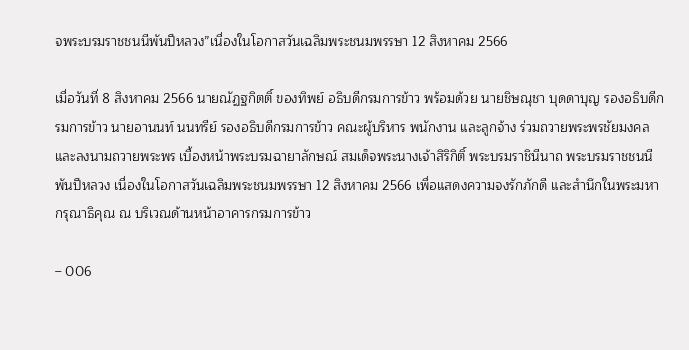จพระบรมราชชนนีพันปีหลวง”เนื่องในโอกาสวันเฉลิมพระชนมพรรษา 12 สิงหาคม 2566

เมื่อวันที่ 8 สิงหาคม 2566 นายณัฏฐกิตติ์ ของทิพย์ อธิบดีกรมการข้าว พร้อมด้วย นายชิษณุชา บุดดาบุญ รองอธิบดีกรมการข้าว นายอานนท์ นนทรีย์ รองอธิบดีกรมการข้าว คณะผู้บริหาร พนักงาน และลูกจ้าง ร่วมถวายพระพรชัยมงคล และลงนามถวายพระพร เบื้องหน้าพระบรมฉายาลักษณ์ สมเด็จพระนางเจ้าสิริกิติ์ พระบรมราชินีนาถ พระบรมราชชนนีพันปีหลวง เนื่องในโอกาสวันเฉลิมพระชนมพรรษา 12 สิงหาคม 2566 เพื่อแสดงความจงรักภักดี และสำนึกในพระมหากรุณาธิคุณ ณ บริเวณด้านหน้าอาคารกรมการข้าว

– 006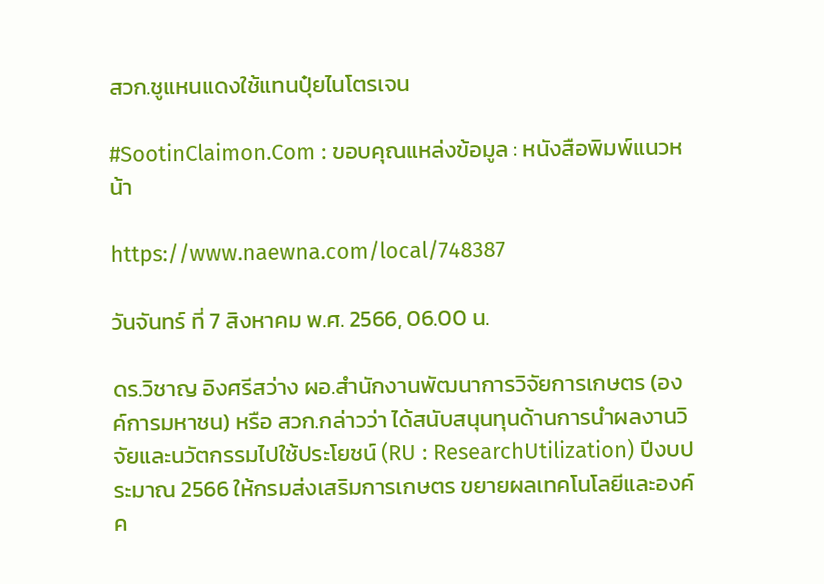สวก.ชูแหนแดงใช้แทนปุ๋ยไนโตรเจน

#SootinClaimon.Com : ขอบคุณแหล่งข้อมูล : หนังสือพิมพ์แนวหน้า

https://www.naewna.com/local/748387

วันจันทร์ ที่ 7 สิงหาคม พ.ศ. 2566, 06.00 น.

ดร.วิชาญ อิงศรีสว่าง ผอ.สำนักงานพัฒนาการวิจัยการเกษตร (องค์การมหาชน) หรือ สวก.กล่าวว่า ได้สนับสนุนทุนด้านการนำผลงานวิจัยและนวัตกรรมไปใช้ประโยชน์ (RU : ResearchUtilization) ปีงบประมาณ 2566 ให้กรมส่งเสริมการเกษตร ขยายผลเทคโนโลยีและองค์ค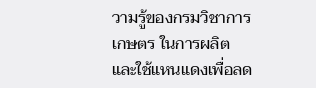วามรู้ของกรมวิชาการเกษตร ในการผลิตและใช้แหนแดงเพื่อลด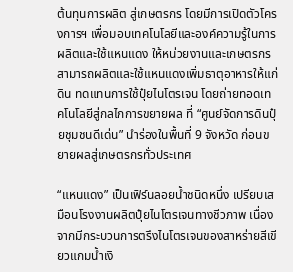ต้นทุนการผลิต สู่เกษตรกร โดยมีการเปิดตัวโครงการฯ เพื่อมอบเทคโนโลยีและองค์ความรู้ในการผลิตและใช้แหนแดง ให้หน่วยงานและเกษตรกรสามารถผลิตและใช้แหนแดงเพิ่มธาตุอาหารให้แก่ดิน ทดแทนการใช้ปุ๋ยไนโตรเจน โดยถ่ายทอดเทคโนโลยีสู่กลไกการขยายผล ที่ “ศูนย์จัดการดินปุ๋ยชุมชนดีเด่น” นำร่องในพื้นที่ 9 จังหวัด ก่อนขยายผลสู่เกษตรกรทั่วประเทศ

“แหนแดง” เป็นเฟิร์นลอยน้ำชนิดหนึ่ง เปรียบเสมือนโรงงานผลิตปุ๋ยไนโตรเจนทางชีวภาพ เนื่องจากมีกระบวนการตรึงไนโตรเจนของสาหร่ายสีเขียวแกมน้ำเงิ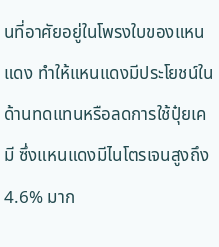นที่อาศัยอยู่ในโพรงใบของแหนแดง ทำให้แหนแดงมีประโยชน์ในด้านทดแทนหรือลดการใช้ปุ๋ยเคมี ซึ่งแหนแดงมีไนโตรเจนสูงถึง 4.6% มาก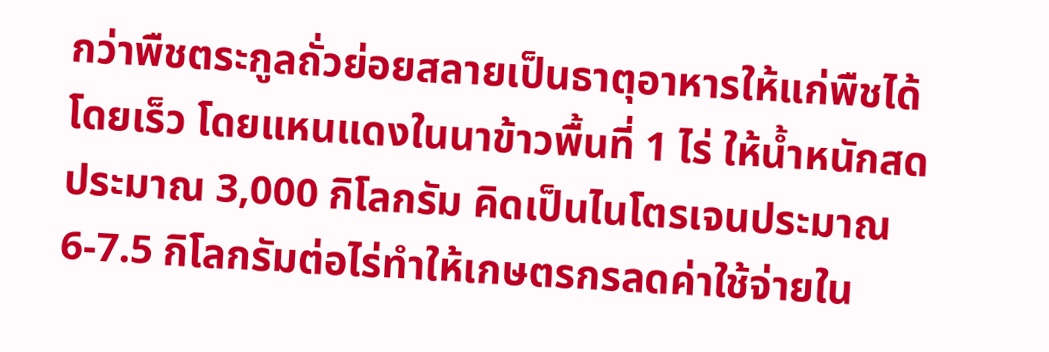กว่าพืชตระกูลถั่วย่อยสลายเป็นธาตุอาหารให้แก่พืชได้โดยเร็ว โดยแหนแดงในนาข้าวพื้นที่ 1 ไร่ ให้น้ำหนักสดประมาณ 3,000 กิโลกรัม คิดเป็นไนโตรเจนประมาณ 6-7.5 กิโลกรัมต่อไร่ทำให้เกษตรกรลดค่าใช้จ่ายใน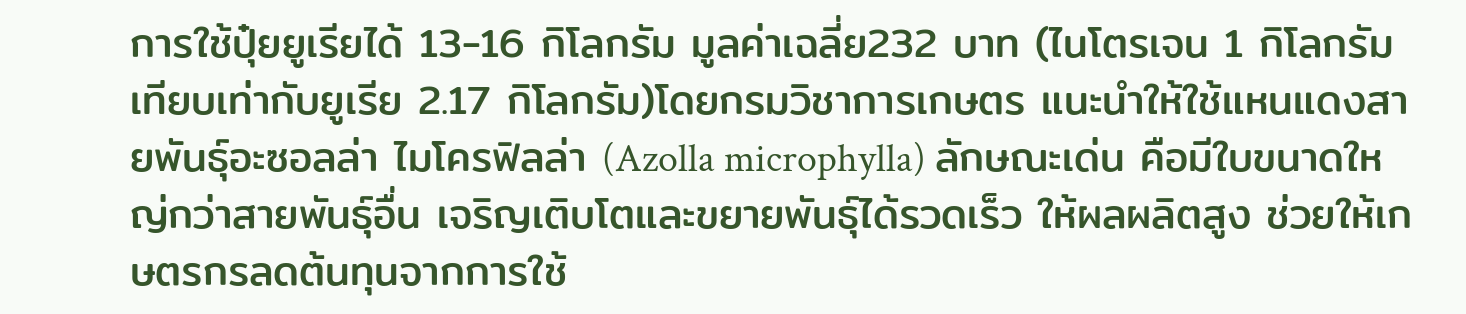การใช้ปุ๋ยยูเรียได้ 13-16 กิโลกรัม มูลค่าเฉลี่ย232 บาท (ไนโตรเจน 1 กิโลกรัมเทียบเท่ากับยูเรีย 2.17 กิโลกรัม)โดยกรมวิชาการเกษตร แนะนำให้ใช้แหนแดงสายพันธุ์อะซอลล่า ไมโครฟิลล่า (Azolla microphylla) ลักษณะเด่น คือมีใบขนาดใหญ่กว่าสายพันธุ์อื่น เจริญเติบโตและขยายพันธุ์ได้รวดเร็ว ให้ผลผลิตสูง ช่วยให้เกษตรกรลดต้นทุนจากการใช้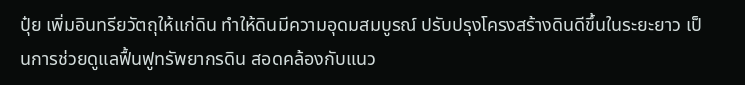ปุ๋ย เพิ่มอินทรียวัตถุให้แก่ดิน ทำให้ดินมีความอุดมสมบูรณ์ ปรับปรุงโครงสร้างดินดีขึ้นในระยะยาว เป็นการช่วยดูแลฟื้นฟูทรัพยากรดิน สอดคล้องกับแนว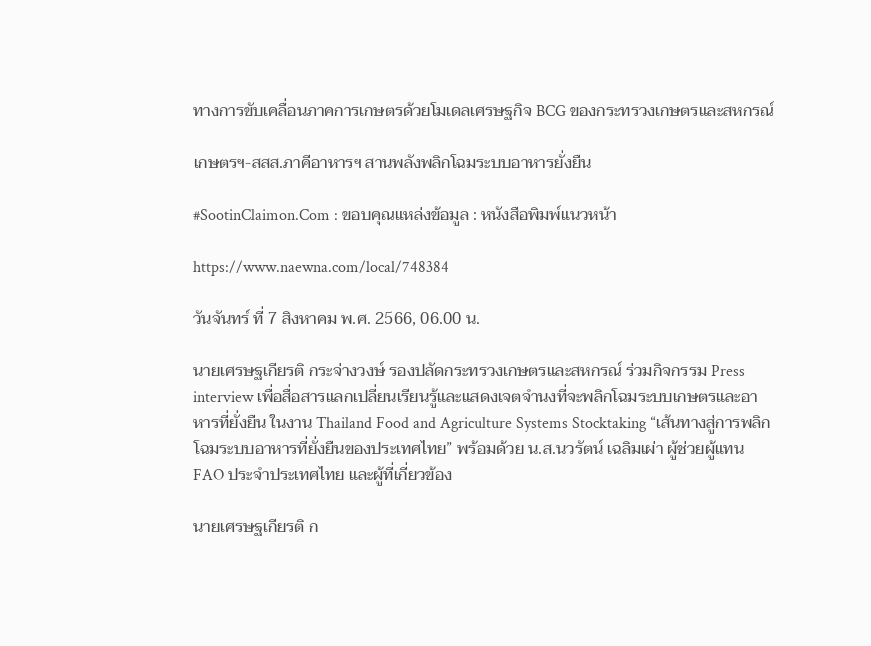ทางการขับเคลื่อนภาคการเกษตรด้วยโมเดลเศรษฐกิจ BCG ของกระทรวงเกษตรและสหกรณ์

เกษตรฯ-สสส.ภาคีอาหารฯ สานพลังพลิกโฉมระบบอาหารยั่งยืน

#SootinClaimon.Com : ขอบคุณแหล่งข้อมูล : หนังสือพิมพ์แนวหน้า

https://www.naewna.com/local/748384

วันจันทร์ ที่ 7 สิงหาคม พ.ศ. 2566, 06.00 น.

นายเศรษฐเกียรติ กระจ่างวงษ์ รองปลัดกระทรวงเกษตรและสหกรณ์ ร่วมกิจกรรม Press interview เพื่อสื่อสารแลกเปลี่ยนเรียนรู้และแสดงเจตจำนงที่จะพลิกโฉมระบบเกษตรและอาหารที่ยั่งยืน ในงาน Thailand Food and Agriculture Systems Stocktaking “เส้นทางสู่การพลิกโฉมระบบอาหารที่ยั่งยืนของประเทศไทย” พร้อมด้วย น.ส.นวรัตน์ เฉลิมเผ่า ผู้ช่วยผู้แทน FAO ประจำประเทศไทย และผู้ที่เกี่ยวข้อง

นายเศรษฐเกียรติ ก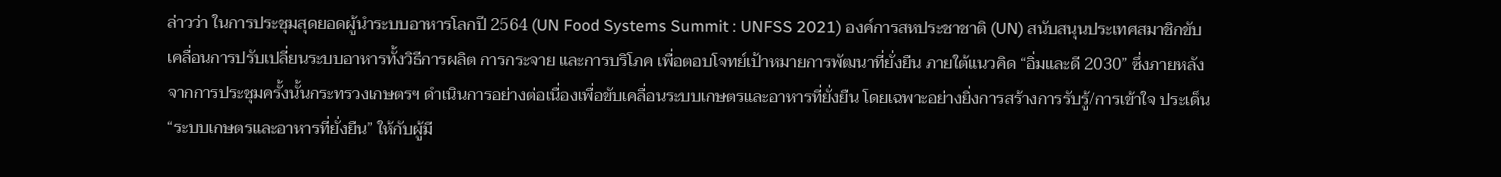ล่าวว่า ในการประชุมสุดยอดผู้นำระบบอาหารโลกปี 2564 (UN Food Systems Summit : UNFSS 2021) องค์การสหประชาชาติ (UN) สนับสนุนประเทศสมาชิกขับเคลื่อนการปรับเปลี่ยนระบบอาหารทั้งวิธีการผลิต การกระจาย และการบริโภค เพื่อตอบโจทย์เป้าหมายการพัฒนาที่ยั่งยืน ภายใต้แนวคิด “อิ่มและดี 2030” ซึ่งภายหลังจากการประชุมครั้งนั้นกระทรวงเกษตรฯ ดำเนินการอย่างต่อเนื่องเพื่อขับเคลื่อนระบบเกษตรและอาหารที่ยั่งยืน โดยเฉพาะอย่างยิ่งการสร้างการรับรู้/การเข้าใจ ประเด็น “ระบบเกษตรและอาหารที่ยั่งยืน” ให้กับผู้มี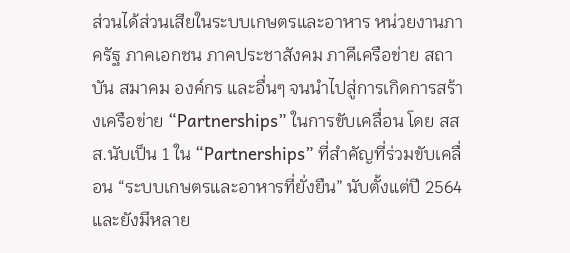ส่วนได้ส่วนเสียในระบบเกษตรและอาหาร หน่วยงานภาครัฐ ภาคเอกชน ภาคประชาสังคม ภาคีเครือข่าย สถาบัน สมาคม องค์กร และอื่นๆ จนนำไปสู่การเกิดการสร้างเครือข่าย “Partnerships” ในการขับเคลื่อน โดย สสส.นับเป็น 1 ใน “Partnerships” ที่สำคัญที่ร่วมขับเคลื่อน “ระบบเกษตรและอาหารที่ยั่งยืน” นับตั้งแต่ปี 2564 และยังมีหลาย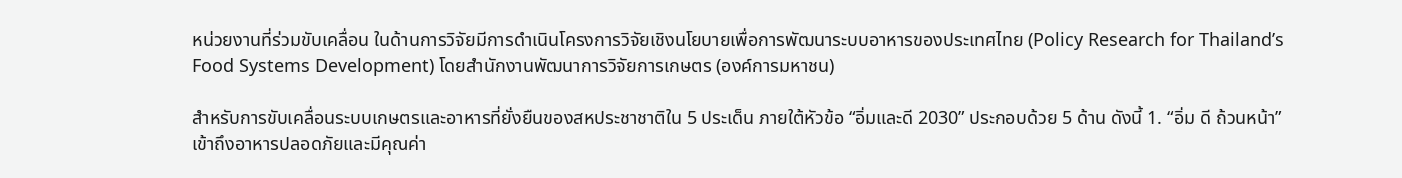หน่วยงานที่ร่วมขับเคลื่อน ในด้านการวิจัยมีการดำเนินโครงการวิจัยเชิงนโยบายเพื่อการพัฒนาระบบอาหารของประเทศไทย (Policy Research for Thailand’s Food Systems Development) โดยสำนักงานพัฒนาการวิจัยการเกษตร (องค์การมหาชน)

สำหรับการขับเคลื่อนระบบเกษตรและอาหารที่ยั่งยืนของสหประชาชาติใน 5 ประเด็น ภายใต้หัวข้อ “อิ่มและดี 2030” ประกอบด้วย 5 ด้าน ดังนี้ 1. “อิ่ม ดี ถ้วนหน้า” เข้าถึงอาหารปลอดภัยและมีคุณค่า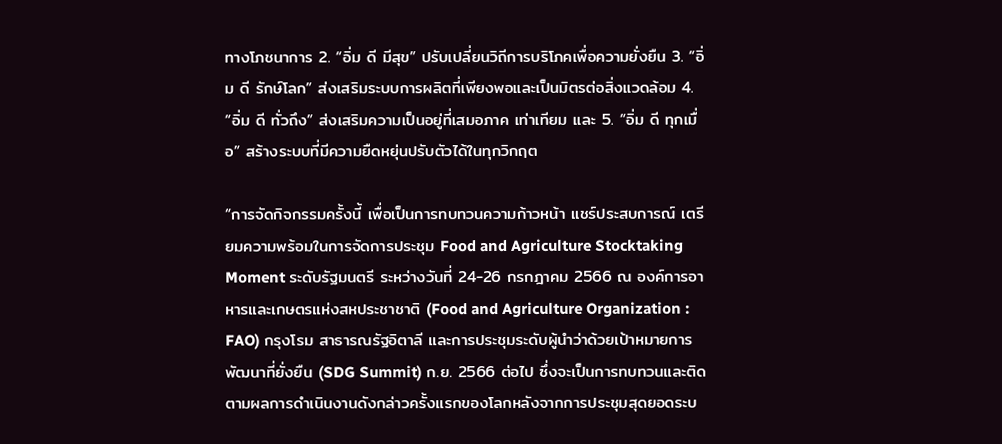ทางโภชนาการ 2. “อิ่ม ดี มีสุข” ปรับเปลี่ยนวิถีการบริโภคเพื่อความยั่งยืน 3. “อิ่ม ดี รักษ์โลก” ส่งเสริมระบบการผลิตที่เพียงพอและเป็นมิตรต่อสิ่งแวดล้อม 4. “อิ่ม ดี ทั่วถึง” ส่งเสริมความเป็นอยู่ที่เสมอภาค เท่าเทียม และ 5. “อิ่ม ดี ทุกเมื่อ” สร้างระบบที่มีความยืดหยุ่นปรับตัวได้ในทุกวิกฤต

“การจัดกิจกรรมครั้งนี้ เพื่อเป็นการทบทวนความก้าวหน้า แชร์ประสบการณ์ เตรียมความพร้อมในการจัดการประชุม Food and Agriculture Stocktaking Moment ระดับรัฐมนตรี ระหว่างวันที่ 24-26 กรกฎาคม 2566 ณ องค์การอาหารและเกษตรแห่งสหประชาชาติ (Food and Agriculture Organization : FAO) กรุงโรม สาธารณรัฐอิตาลี และการประชุมระดับผู้นำว่าด้วยเป้าหมายการพัฒนาที่ยั่งยืน (SDG Summit) ก.ย. 2566 ต่อไป ซึ่งจะเป็นการทบทวนและติดตามผลการดำเนินงานดังกล่าวครั้งแรกของโลกหลังจากการประชุมสุดยอดระบ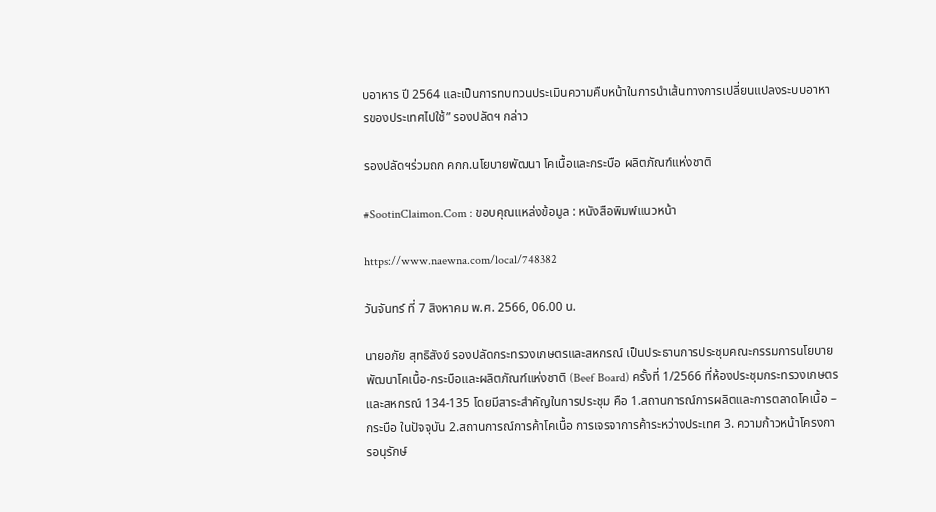บอาหาร ปี 2564 และเป็นการทบทวนประเมินความคืบหน้าในการนำเส้นทางการเปลี่ยนแปลงระบบอาหารของประเทศไปใช้” รองปลัดฯ กล่าว

รองปลัดฯร่วมถก คกก.นโยบายพัฒนา โคเนื้อและกระบือ ผลิตภัณฑ์แห่งชาติ

#SootinClaimon.Com : ขอบคุณแหล่งข้อมูล : หนังสือพิมพ์แนวหน้า

https://www.naewna.com/local/748382

วันจันทร์ ที่ 7 สิงหาคม พ.ศ. 2566, 06.00 น.

นายอภัย สุทธิสังข์ รองปลัดกระทรวงเกษตรและสหกรณ์ เป็นประธานการประชุมคณะกรรมการนโยบายพัฒนาโคเนื้อ-กระบือและผลิตภัณฑ์แห่งชาติ (Beef Board) ครั้งที่ 1/2566 ที่ห้องประชุมกระทรวงเกษตรและสหกรณ์ 134-135 โดยมีสาระสำคัญในการประชุม คือ 1.สถานการณ์การผลิตและการตลาดโคเนื้อ – กระบือ ในปัจจุบัน 2.สถานการณ์การค้าโคเนื้อ การเจรจาการค้าระหว่างประเทศ 3. ความก้าวหน้าโครงการอนุรักษ์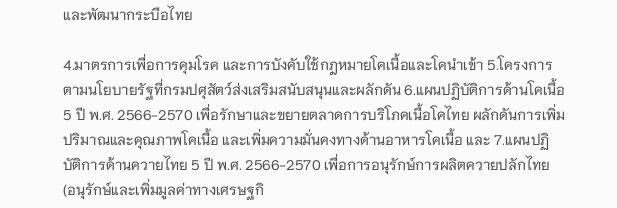และพัฒนากระบือไทย

4.มาตรการเพื่อการคุมโรค และการบังคับใช้กฎหมายโคเนื้อและโคนำเข้า 5.โครงการตามนโยบายรัฐที่กรมปศุสัตว์ส่งเสริมสนับสนุนและผลักดัน 6.แผนปฏิบัติการด้านโคเนื้อ 5 ปี พ.ศ. 2566-2570 เพื่อรักษาและขยายตลาดการบริโภคเนื้อโคไทย ผลักดันการเพิ่มปริมาณและคุณภาพโคเนื้อ และเพิ่มความมั่นคงทางด้านอาหารโคเนื้อ และ 7.แผนปฏิบัติการด้านควายไทย 5 ปี พ.ศ. 2566-2570 เพื่อการอนุรักษ์การผลิตควายปลักไทย (อนุรักษ์และเพิ่มมูลค่าทางเศรษฐกิ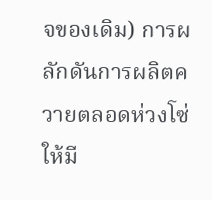จของเดิม) การผลักดันการผลิตควายตลอดห่วงโซ่ ให้มี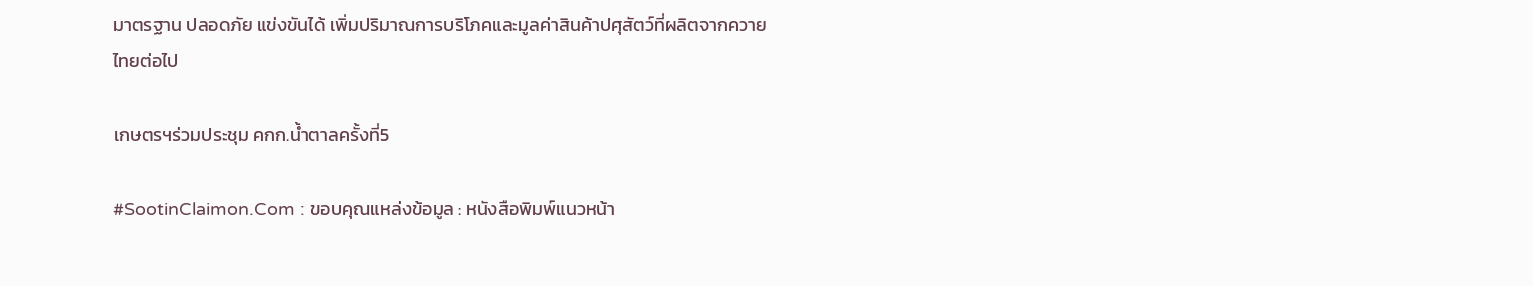มาตรฐาน ปลอดภัย แข่งขันได้ เพิ่มปริมาณการบริโภคและมูลค่าสินค้าปศุสัตว์ที่ผลิตจากควายไทยต่อไป

เกษตรฯร่วมประชุม คกก.น้ำตาลครั้งที่5

#SootinClaimon.Com : ขอบคุณแหล่งข้อมูล : หนังสือพิมพ์แนวหน้า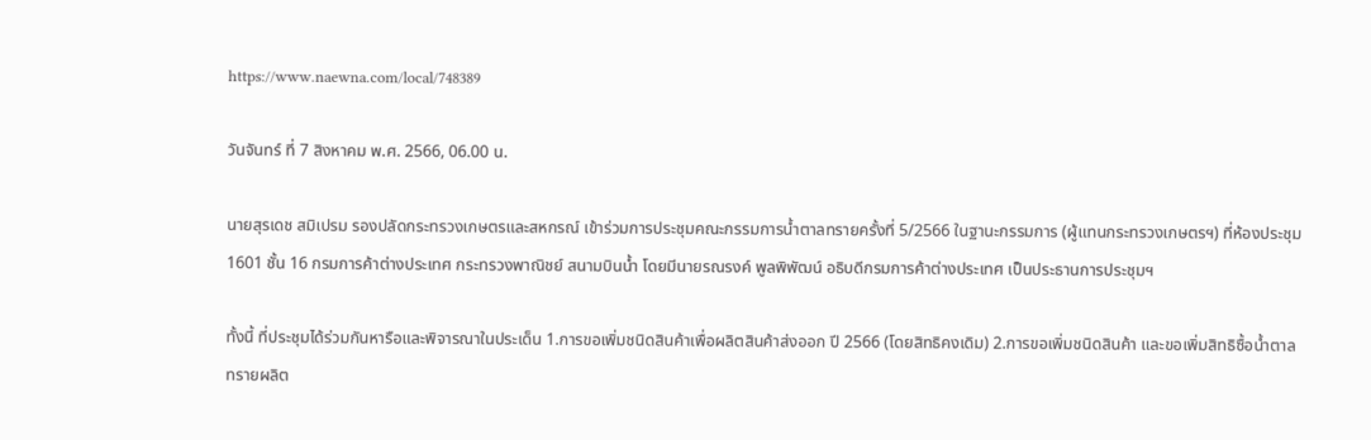https://www.naewna.com/local/748389

วันจันทร์ ที่ 7 สิงหาคม พ.ศ. 2566, 06.00 น.

นายสุรเดช สมิเปรม รองปลัดกระทรวงเกษตรและสหกรณ์ เข้าร่วมการประชุมคณะกรรมการน้ำตาลทรายครั้งที่ 5/2566 ในฐานะกรรมการ (ผู้แทนกระทรวงเกษตรฯ) ที่ห้องประชุม 1601 ชั้น 16 กรมการค้าต่างประเทศ กระทรวงพาณิชย์ สนามบินน้ำ โดยมีนายรณรงค์ พูลพิพัฒน์ อธิบดีกรมการค้าต่างประเทศ เป็นประธานการประชุมฯ

ทั้งนี้ ที่ประชุมได้ร่วมกันหารือและพิจารณาในประเด็น 1.การขอเพิ่มชนิดสินค้าเพื่อผลิตสินค้าส่งออก ปี 2566 (โดยสิทธิคงเดิม) 2.การขอเพิ่มชนิดสินค้า และขอเพิ่มสิทธิซื้อน้ำตาลทรายผลิต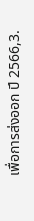เพื่อการส่งออก ปี 2566,3.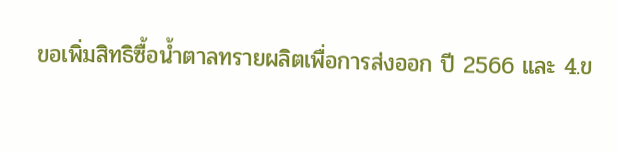ขอเพิ่มสิทธิซื้อน้ำตาลทรายผลิตเพื่อการส่งออก ปี 2566 และ 4.ข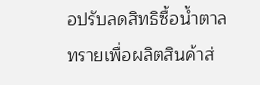อปรับลดสิทธิซื้อน้ำตาลทรายเพื่อผลิตสินค้าส่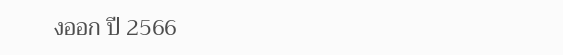งออก ปี 2566